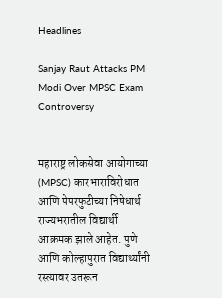Headlines

Sanjay Raut Attacks PM Modi Over MPSC Exam Controversy


महाराष्ट्र लोकसेवा आयोगाच्या (MPSC) कारभाराविरोधात आणि पेपरफुटीच्या निषेधार्थ राज्यभरातील विद्यार्थी आक्रमक झाले आहेत. पुणे आणि कोल्हापुरात विद्यार्थ्यांनी रस्त्यावर उतरून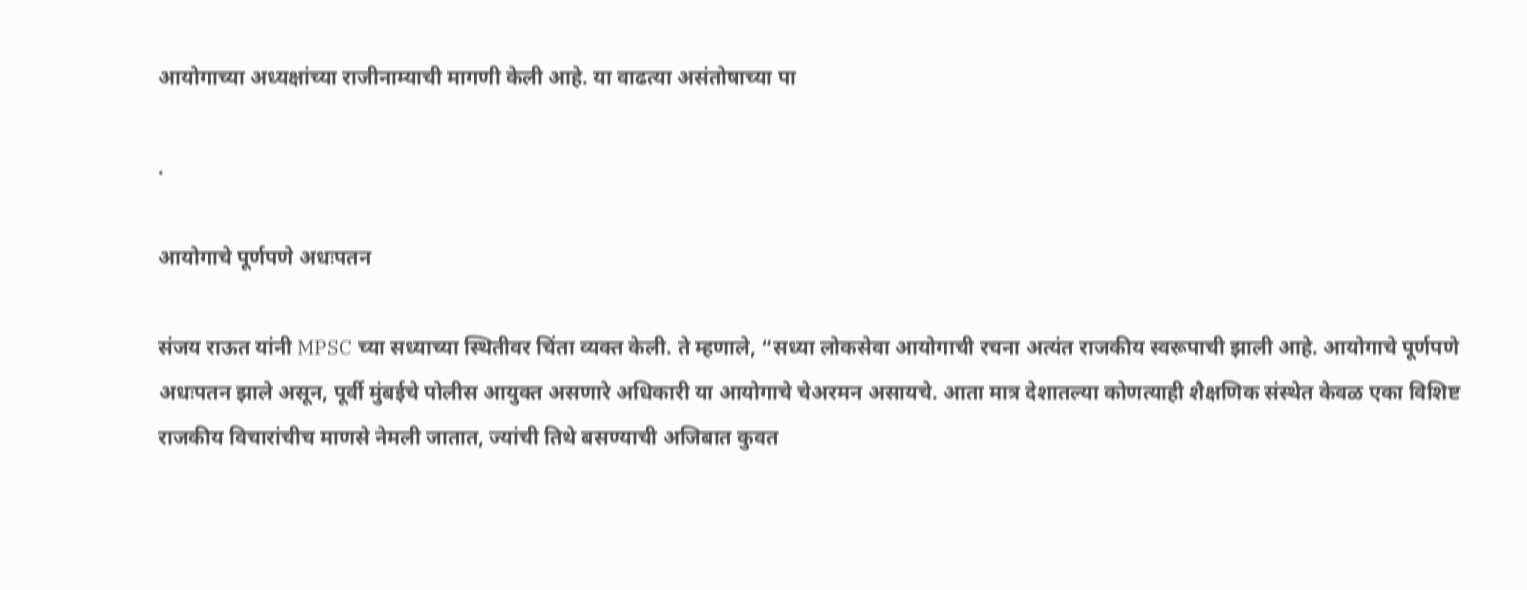आयोगाच्या अध्यक्षांच्या राजीनाम्याची मागणी केली आहे. या वाढत्या असंतोषाच्या पा

.

आयोगाचे पूर्णपणे अधःपतन

संजय राऊत यांनी MPSC च्या सध्याच्या स्थितीवर चिंता व्यक्त केली. ते म्हणाले, “सध्या लोकसेवा आयोगाची रचना अत्यंत राजकीय स्वरूपाची झाली आहे. आयोगाचे पूर्णपणे अधःपतन झाले असून, पूर्वी मुंबईचे पोलीस आयुक्त असणारे अधिकारी या आयोगाचे चेअरमन असायचे. आता मात्र देशातल्या कोणत्याही शैक्षणिक संस्थेत केवळ एका विशिष्ट राजकीय विचारांचीच माणसे नेमली जातात, ज्यांची तिथे बसण्याची अजिबात कुवत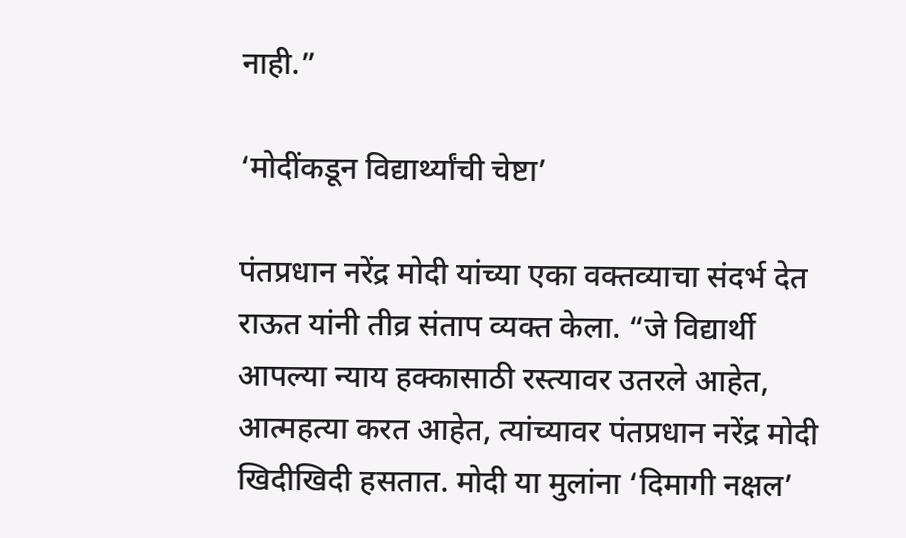नाही.”

‘मोदींकडून विद्यार्थ्यांची चेष्टा’

पंतप्रधान नरेंद्र मोदी यांच्या एका वक्तव्याचा संदर्भ देत राऊत यांनी तीव्र संताप व्यक्त केला. “जे विद्यार्थी आपल्या न्याय हक्कासाठी रस्त्यावर उतरले आहेत, आत्महत्या करत आहेत, त्यांच्यावर पंतप्रधान नरेंद्र मोदी खिदीखिदी हसतात. मोदी या मुलांना ‘दिमागी नक्षल’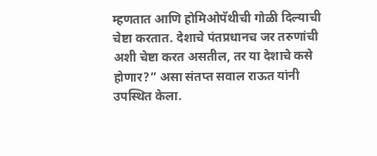म्हणतात आणि होमिओपॅथीची गोळी दिल्याची चेष्टा करतात. देशाचे पंतप्रधानच जर तरुणांची अशी चेष्टा करत असतील, तर या देशाचे कसे होणार?” असा संतप्त सवाल राऊत यांनी उपस्थित केला.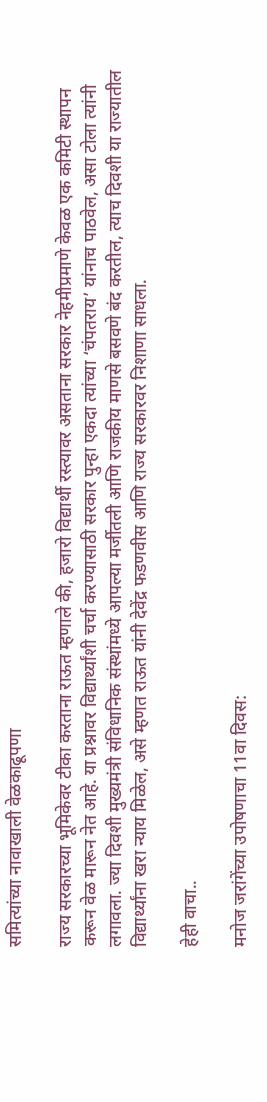समित्यांच्या नावाखाली वेळकाढूपणा

राज्य सरकारच्या भूमिकेवर टीका करताना राऊत म्हणाले की, हजारो विद्यार्थी रस्त्यावर असताना सरकार नेहमीप्रमाणे केवळ एक कमिटी स्थापन करून वेळ मारून नेत आहे. या प्रश्नावर विद्यार्थ्यांशी चर्चा करण्यासाठी सरकार पुन्हा एकदा त्यांच्या ‘चंपतराय’ यांनाच पाठवेल, असा टोला त्यांनी लगावला. ज्या दिवशी मुख्यमंत्री संविधानिक संस्थांमध्ये आपल्या मर्जीतली आणि राजकीय माणसे बसवणे बंद करतील, त्याच दिवशी या राज्यातील विद्यार्थ्यांना खरा न्याय मिळेल, असे म्हणत राऊत यांनी देवेंद्र फडणवीस आणि राज्य सरकारवर निशाणा साधला.

हेही वाचा..

मनोज जरांगेंच्या उपोषणाचा 11वा दिवस: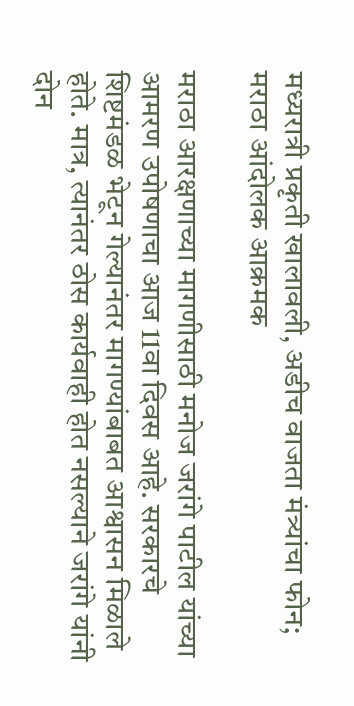मध्यरात्री प्रकृती खालावली, अडीच वाजता मंत्र्यांचा फोन; मराठा आंदोलक आक्रमक

मराठा आरक्षणाच्या मागणीसाठी मनोज जरांगे पाटील यांच्या आमरण उपोषणाचा आज 11वा दिवस आहे. सरकारचे शिष्टमंडळ भेटून गेल्यानंतर मागण्यांबाबत आश्वासन मिळाले होते. मात्र, त्यानंतर ठोस कार्यवाही होत नसल्याने जरांगे यांनी दोन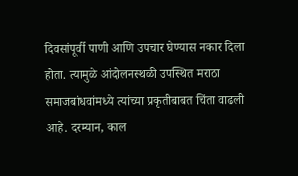दिवसांपूर्वी पाणी आणि उपचार घेण्यास नकार दिला होता. त्यामुळे आंदोलनस्थळी उपस्थित मराठा समाजबांधवांमध्ये त्यांच्या प्रकृतीबाबत चिंता वाढली आहे. दरम्यान, काल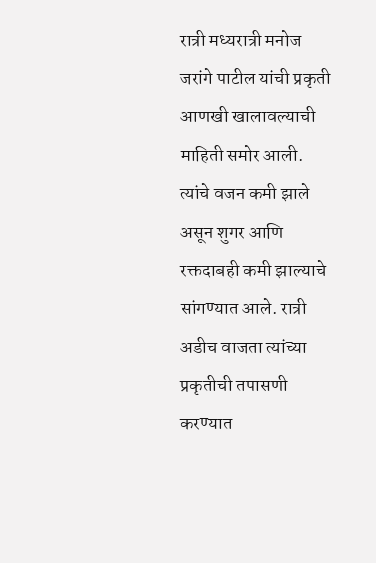रात्री मध्यरात्री मनोज जरांगे पाटील यांची प्रकृती आणखी खालावल्याची माहिती समोर आली. त्यांचे वजन कमी झाले असून शुगर आणि रक्तदाबही कमी झाल्याचे सांगण्यात आले. रात्री अडीच वाजता त्यांच्या प्रकृतीची तपासणी करण्यात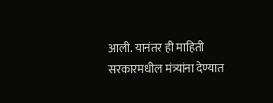आली. यानंतर ही माहिती सरकारमधील मंत्र्यांना देण्यात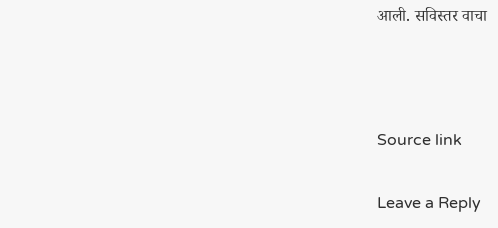आली. सविस्तर वाचा



Source link

Leave a Reply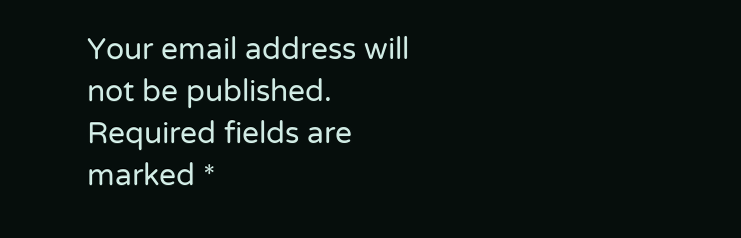Your email address will not be published. Required fields are marked *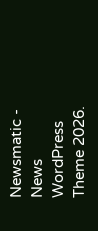Newsmatic - News WordPress Theme 2026.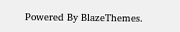Powered By BlazeThemes.